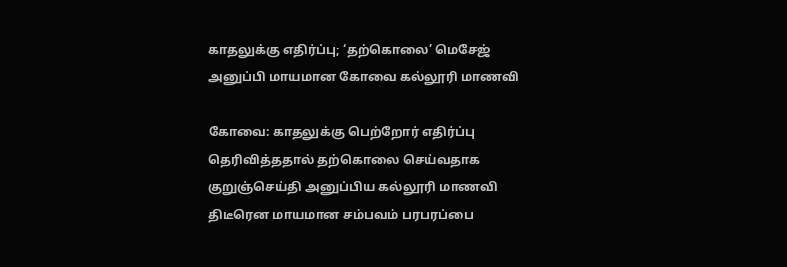காதலுக்கு எதிர்ப்பு; ‘தற்கொலை’ மெசேஜ் அனுப்பி மாயமான கோவை கல்லூரி மாணவி

கோவை: காதலுக்கு பெற்றோர் எதிர்ப்பு தெரிவித்ததால் தற்கொலை செய்வதாக குறுஞ்செய்தி அனுப்பிய கல்லூரி மாணவி திடீரென மாயமான சம்பவம் பரபரப்பை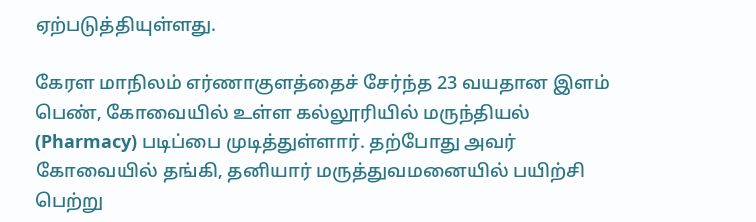ஏற்படுத்தியுள்ளது.

கேரள மாநிலம் எர்ணாகுளத்தைச் சேர்ந்த 23 வயதான இளம் பெண், கோவையில் உள்ள கல்லூரியில் மருந்தியல் (Pharmacy) படிப்பை முடித்துள்ளார். தற்போது அவர் கோவையில் தங்கி, தனியார் மருத்துவமனையில் பயிற்சி பெற்று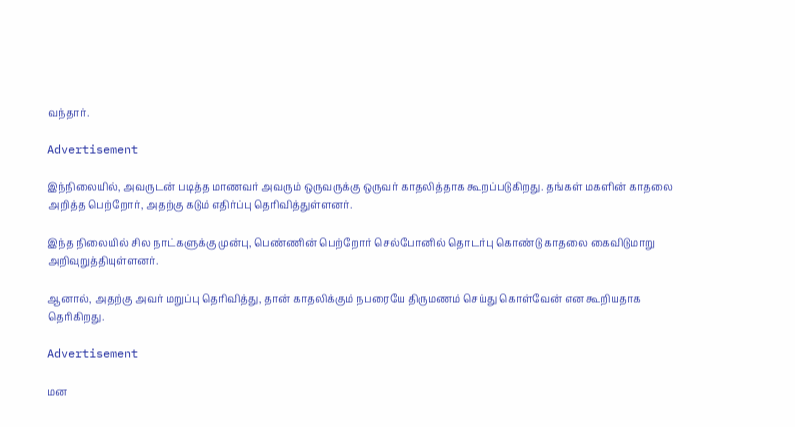வந்தார்.

Advertisement

இந்நிலையில், அவருடன் படித்த மாணவர் அவரும் ஒருவருக்கு ஒருவர் காதலித்தாக கூறப்படுகிறது. தங்கள் மகளின் காதலை அறித்த பெற்றோர், அதற்கு கடும் எதிர்ப்பு தெரிவித்துள்ளனர்.

இந்த நிலையில் சில நாட்களுக்கு முன்பு, பெண்ணின் பெற்றோர் செல்போனில் தொடர்பு கொண்டு காதலை கைவிடுமாறு அறிவுறுத்தியுள்ளனர்.

ஆனால், அதற்கு அவர் மறுப்பு தெரிவித்து, தான் காதலிக்கும் நபரையே திருமணம் செய்து கொள்வேன் என கூறியதாக தெரிகிறது.

Advertisement

மன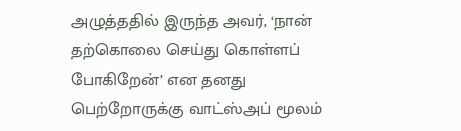அழுத்ததில் இருந்த அவர், ‘நான் தற்கொலை செய்து கொள்ளப் போகிறேன்’ என தனது பெற்றோருக்கு வாட்ஸ்அப் மூலம்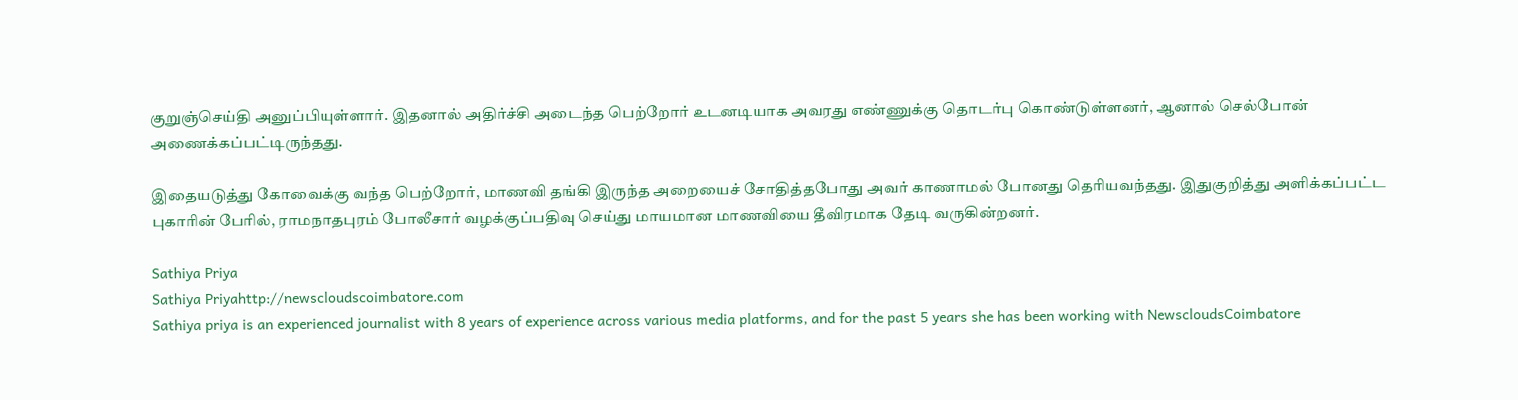குறுஞ்செய்தி அனுப்பியுள்ளார். இதனால் அதிர்ச்சி அடைந்த பெற்றோர் உடனடியாக அவரது எண்ணுக்கு தொடர்பு கொண்டுள்ளனர், ஆனால் செல்போன் அணைக்கப்பட்டிருந்தது.

இதையடுத்து கோவைக்கு வந்த பெற்றோர், மாணவி தங்கி இருந்த அறையைச் சோதித்தபோது அவர் காணாமல் போனது தெரியவந்தது. இதுகுறித்து அளிக்கப்பட்ட புகாரின் பேரில், ராமநாதபுரம் போலீசார் வழக்குப்பதிவு செய்து மாயமான மாணவியை தீவிரமாக தேடி வருகின்றனர்.

Sathiya Priya
Sathiya Priyahttp://newscloudscoimbatore.com
Sathiya priya is an experienced journalist with 8 years of experience across various media platforms, and for the past 5 years she has been working with NewscloudsCoimbatore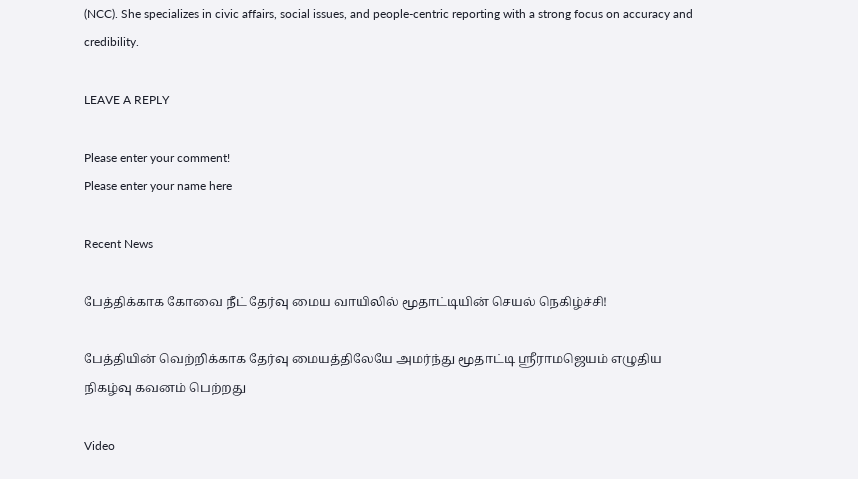(NCC). She specializes in civic affairs, social issues, and people-centric reporting with a strong focus on accuracy and credibility.

LEAVE A REPLY

Please enter your comment!
Please enter your name here

Recent News

பேத்திக்காக கோவை நீட் தேர்வு மைய வாயிலில் மூதாட்டியின் செயல் நெகிழ்ச்சி!

பேத்தியின் வெற்றிக்காக தேர்வு மையத்திலேயே அமர்ந்து மூதாட்டி ஸ்ரீராமஜெயம் எழுதிய நிகழ்வு கவனம் பெற்றது

Video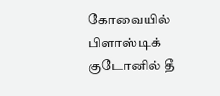கோவையில் பிளாஸ்டிக் குடோனில் தீ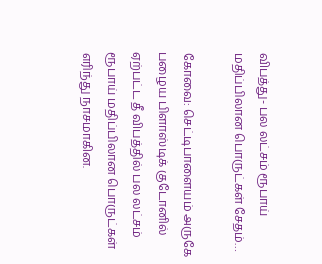விபத்து- பல லட்சம் ரூபாய் மதிப்பிலான பொருட்கள் சேதம்…

கோவை: செட்டிபாளையம் அருகே பழைய பிளாஸ்டிக் குடோனில் ஏற்பட்ட தீ விபத்தில் பல லட்சம் ரூபாய் மதிப்பிலான பொருட்கள் எரிந்து நாசமாகின.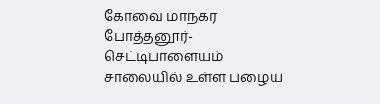கோவை மாநகர போத்தனூர்- செட்டிபாளையம் சாலையில் உள்ள பழைய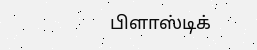பிளாஸ்டிக்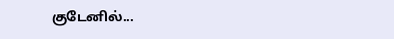குடேனில்...